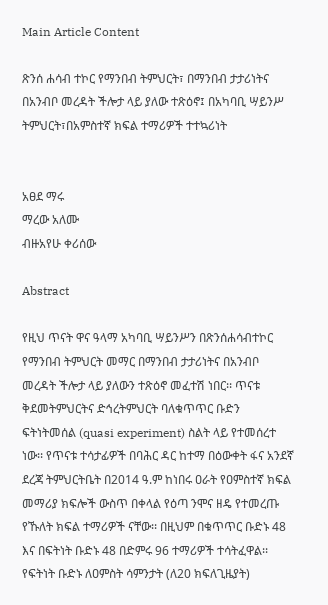Main Article Content

ጽንሰ ሐሳብ ተኮር የማንበብ ትምህርት፣ በማንበብ ታታሪነትና በአንብቦ መረዳት ችሎታ ላይ ያለው ተጽዕኖ፤ በአካባቢ ሣይንሥ ትምህርት፣በአምስተኛ ክፍል ተማሪዎች ተተኳሪነት


አፀደ ማሩ
ማረው አለሙ
ብዙአየሁ ቀሪሰው

Abstract

የዚህ ጥናት ዋና ዓላማ አካባቢ ሣይንሥን በጽንሰሐሳብተኮር የማንበብ ትምህርት መማር በማንበብ ታታሪነትና በአንብቦ መረዳት ችሎታ ላይ ያለውን ተጽዕኖ መፈተሽ ነበር፡፡ ጥናቱ ቅደመትምህርትና ድኅረትምህርት ባለቁጥጥር ቡድን ፍትነትመሰል (quasi experiment) ስልት ላይ የተመሰረተ ነው፡፡ የጥናቱ ተሳታፊዎች በባሕር ዳር ከተማ በዕውቀት ፋና አንደኛ ደረጃ ትምህርትቤት በ2014 ዓ.ም ከነበሩ ዐራት የዐምስተኛ ክፍል መማሪያ ክፍሎች ውስጥ በቀላል የዕጣ ንሞና ዘዴ የተመረጡ የኹለት ክፍል ተማሪዎች ናቸው፡፡ በዚህም በቁጥጥር ቡድኑ 48 እና በፍትነት ቡድኑ 48 በድምሩ 96 ተማሪዎች ተሳትፈዋል፡፡ የፍትነት ቡድኑ ለዐምስት ሳምንታት (ለ20 ክፍለጊዜያት)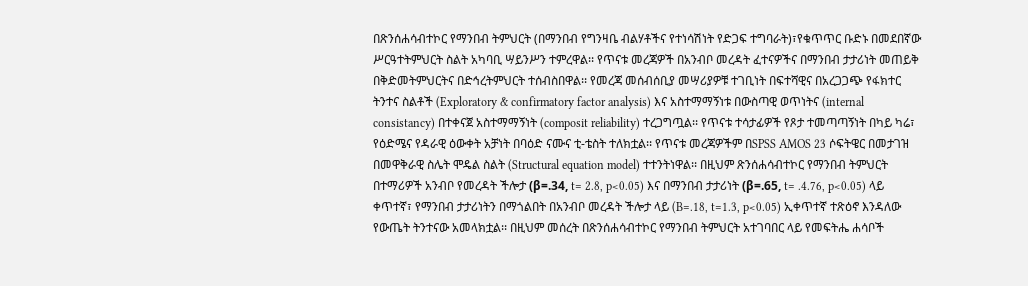በጽንሰሐሳብተኮር የማንበብ ትምህርት (በማንበብ የግንዛቤ ብልሃቶችና የተነሳሽነት የድጋፍ ተግባራት)፣የቁጥጥር ቡድኑ በመደበኛው ሥርዓተትምህርት ስልት አካባቢ ሣይንሥን ተምረዋል፡፡ የጥናቱ መረጃዎች በአንብቦ መረዳት ፈተናዎችና በማንበብ ታታሪነት መጠይቅ በቅድመትምህርትና በድኅረትምህርት ተሰብስበዋል፡፡ የመረጃ መሰብሰቢያ መሣሪያዎቹ ተገቢነት በፍተሻዊና በአረጋጋጭ የፋክተር ትንተና ስልቶች (Exploratory & confirmatory factor analysis) እና አስተማማኝነቱ በውስጣዊ ወጥነትና (internal consistancy) በተቀናጀ አስተማማኝነት (composit reliability) ተረጋግጧል፡፡ የጥናቱ ተሳታፊዎች የጾታ ተመጣጣኝነት በካይ ካሬ፣ የዕድሜና የዳራዊ ዕውቀት አቻነት በባዕድ ናሙና ቲ-ቴስት ተለክቷል፡፡ የጥናቱ መረጃዎችም በSPSS AMOS 23 ሶፍትዌር በመታገዝ በመዋቅራዊ ስሌት ሞዴል ስልት (Structural equation model) ተተንትነዋል፡፡ በዚህም ጽንሰሐሳብተኮር የማንበብ ትምህርት በተማሪዎች አንብቦ የመረዳት ችሎታ (β=.34, t= 2.8, p<0.05) እና በማንበብ ታታሪነት (β=.65, t= .4.76, p<0.05) ላይ ቀጥተኛ፣ የማንበብ ታታሪነትን በማጎልበት በአንብቦ መረዳት ችሎታ ላይ (B=.18, t=1.3, p<0.05) ኢቀጥተኛ ተጽዕኖ እንዳለው የውጤት ትንተናው አመላክቷል፡፡ በዚህም መሰረት በጽንሰሐሳብተኮር የማንበብ ትምህርት አተገባበር ላይ የመፍትሔ ሐሳቦች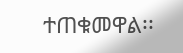ተጠቁመዋል፡፡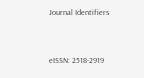Journal Identifiers


eISSN: 2518-2919